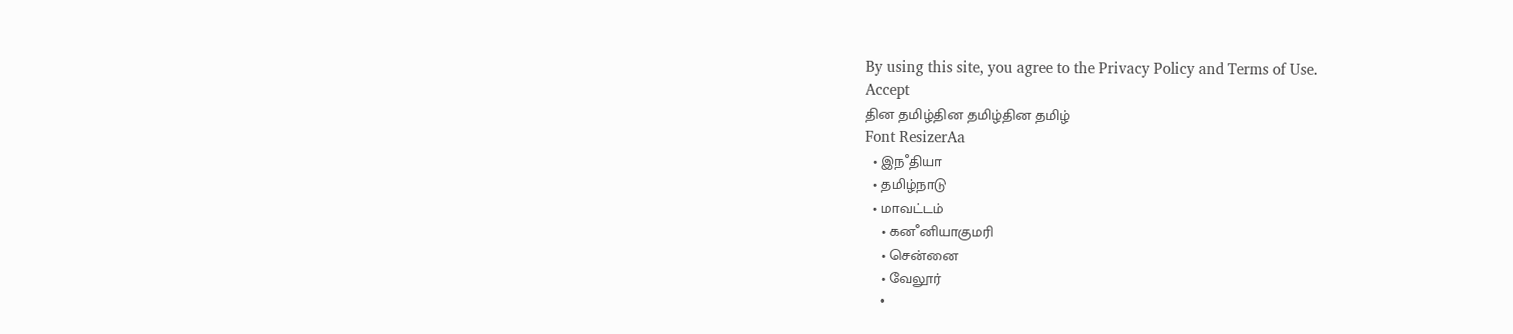By using this site, you agree to the Privacy Policy and Terms of Use.
Accept
தின தமிழ்தின தமிழ்தின தமிழ்
Font ResizerAa
  • இநஂதியா
  • தமிழ்நாடு
  • மாவட்டம்
    • கனஂனியாகுமரி
    • சென்னை
    • வேலூர்
    •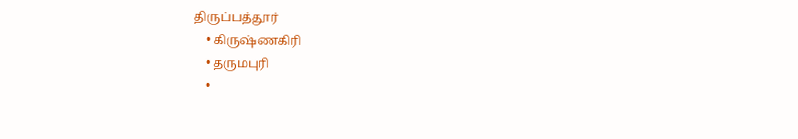திருப்பத்தூர்
    • கிருஷ்ணகிரி
    • தருமபுரி
    •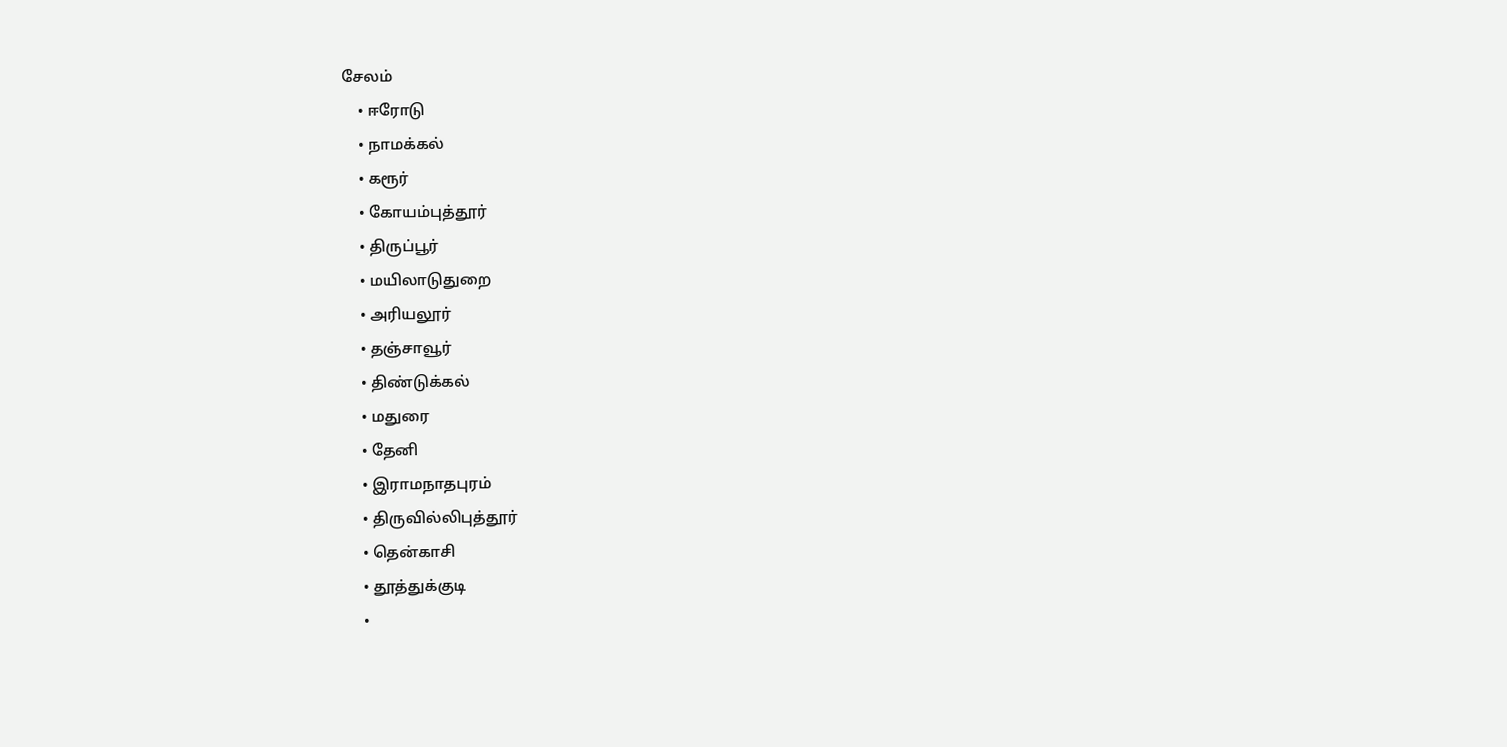சேலம்
    • ஈரோடு
    • நாமக்கல்
    • கரூர்
    • கோயம்புத்தூர்
    • திருப்பூர்
    • மயிலாடுதுறை
    • அரியலூர்
    • தஞ்சாவூர்
    • திண்டுக்கல்
    • மதுரை
    • தேனி
    • இராமநாதபுரம்
    • திருவில்லிபுத்தூர்
    • தென்காசி
    • தூத்துக்குடி
    •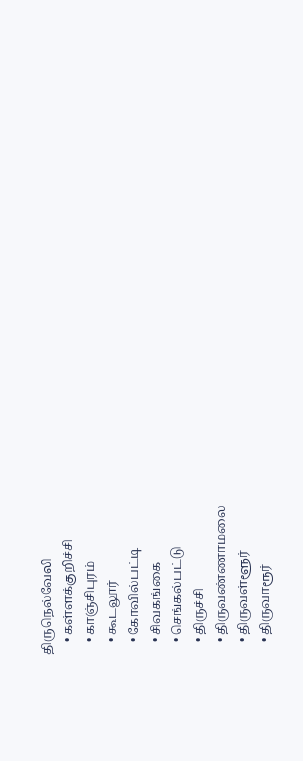திருநெல்வேலி
    • கள்ளக்குறிச்சி
    • காஞ்சிபுரம்
    • கூடலூர்
    • கோவில்பட்டி
    • சிவகங்கை
    • செங்கல்பட்டு
    • திருச்சி
    • திருவண்ணாமலை
    • திருவள்ளூர்
    • திருவாரூர்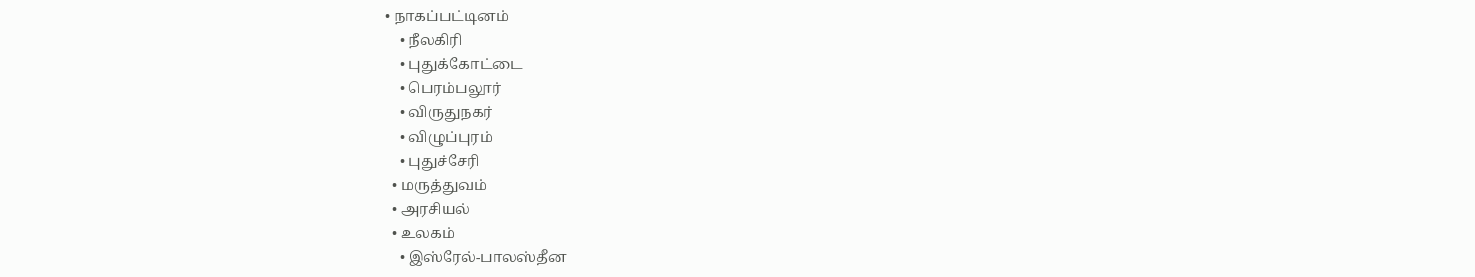• நாகப்பட்டினம்
    • நீலகிரி
    • புதுக்கோட்டை
    • பெரம்பலூர்
    • விருதுநகர்
    • விழுப்புரம்
    • புதுச்சேரி
  • மருத்துவம்
  • அரசியல்
  • உலகம்
    • இஸ்ரேல்-பாலஸ்தீன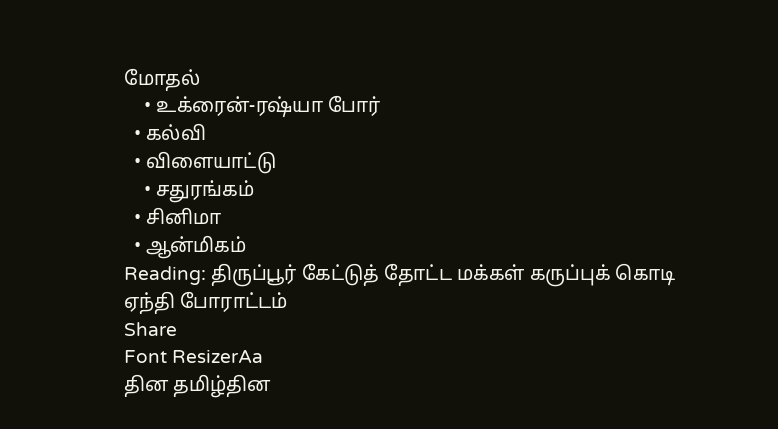மோதல்
    • உக்ரைன்-ரஷ்யா போர்
  • கல்வி
  • விளையாட்டு
    • சதுரங்கம்
  • சினிமா
  • ஆன்மிகம்
Reading: திருப்பூர் கேட்டுத் தோட்ட மக்கள் கருப்புக் கொடி ஏந்தி போராட்டம்
Share
Font ResizerAa
தின தமிழ்தின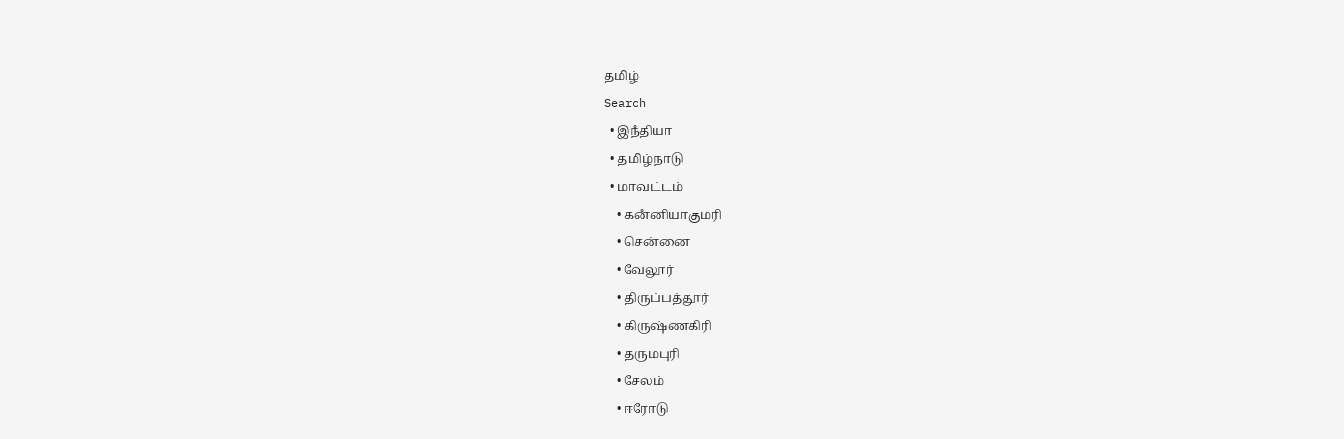தமிழ்
Search
  • இநஂதியா
  • தமிழ்நாடு
  • மாவட்டம்
    • கனஂனியாகுமரி
    • சென்னை
    • வேலூர்
    • திருப்பத்தூர்
    • கிருஷ்ணகிரி
    • தருமபுரி
    • சேலம்
    • ஈரோடு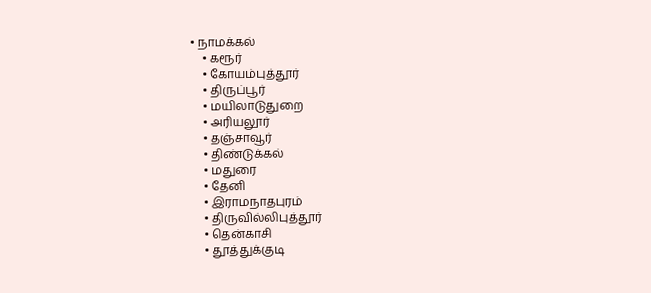• நாமக்கல்
    • கரூர்
    • கோயம்புத்தூர்
    • திருப்பூர்
    • மயிலாடுதுறை
    • அரியலூர்
    • தஞ்சாவூர்
    • திண்டுக்கல்
    • மதுரை
    • தேனி
    • இராமநாதபுரம்
    • திருவில்லிபுத்தூர்
    • தென்காசி
    • தூத்துக்குடி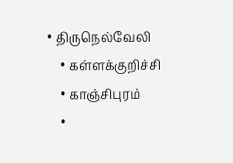• திருநெல்வேலி
    • கள்ளக்குறிச்சி
    • காஞ்சிபுரம்
    •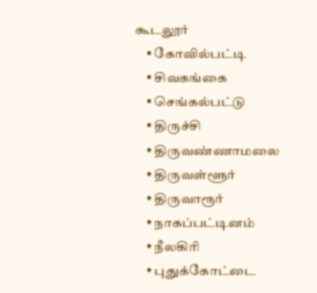கூடலூர்
    • கோவில்பட்டி
    • சிவகங்கை
    • செங்கல்பட்டு
    • திருச்சி
    • திருவண்ணாமலை
    • திருவள்ளூர்
    • திருவாரூர்
    • நாகப்பட்டினம்
    • நீலகிரி
    • புதுக்கோட்டை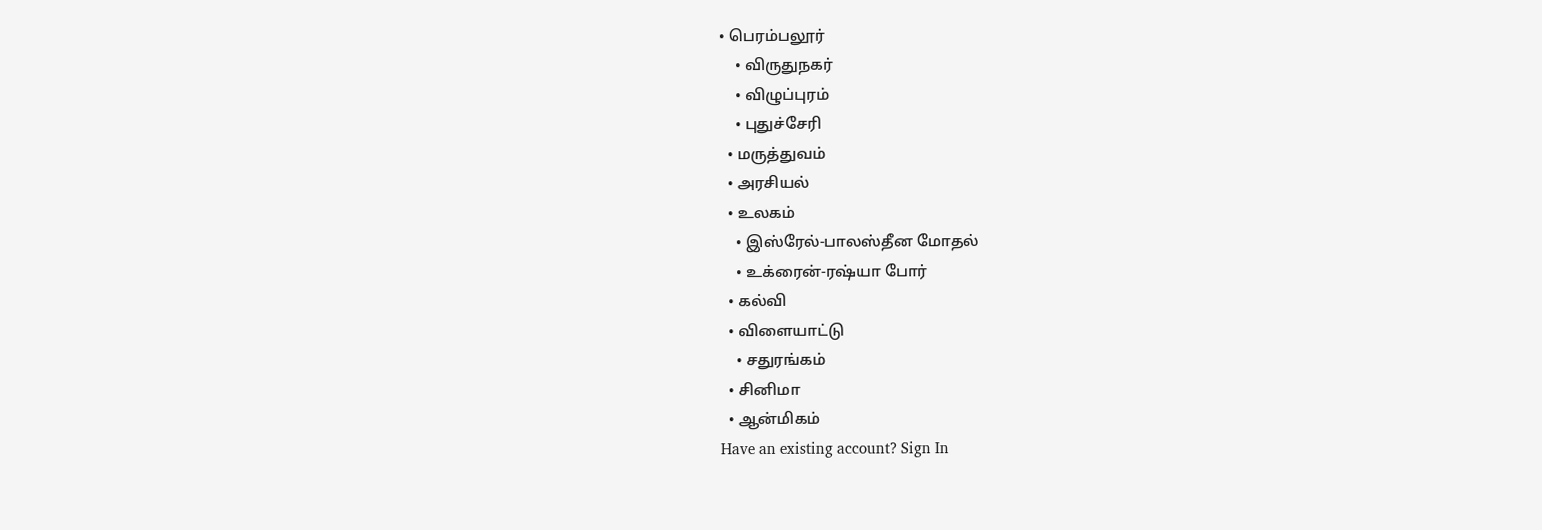• பெரம்பலூர்
    • விருதுநகர்
    • விழுப்புரம்
    • புதுச்சேரி
  • மருத்துவம்
  • அரசியல்
  • உலகம்
    • இஸ்ரேல்-பாலஸ்தீன மோதல்
    • உக்ரைன்-ரஷ்யா போர்
  • கல்வி
  • விளையாட்டு
    • சதுரங்கம்
  • சினிமா
  • ஆன்மிகம்
Have an existing account? Sign In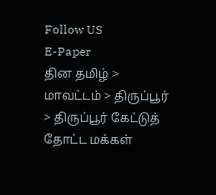Follow US
E-Paper
தின தமிழ் > மாவட்டம் > திருப்பூர் > திருப்பூர் கேட்டுத் தோட்ட மக்கள்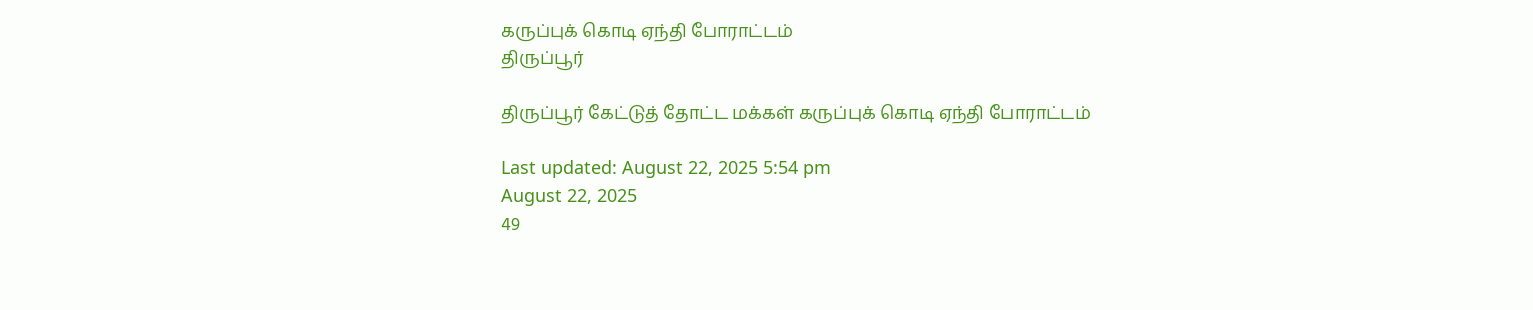கருப்புக் கொடி ஏந்தி போராட்டம்
திருப்பூர்

திருப்பூர் கேட்டுத் தோட்ட மக்கள் கருப்புக் கொடி ஏந்தி போராட்டம்

Last updated: August 22, 2025 5:54 pm
August 22, 2025
49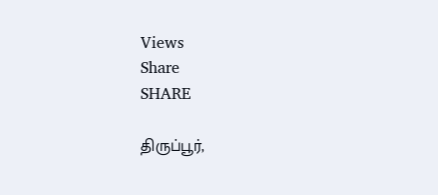Views
Share
SHARE

திருப்பூர்,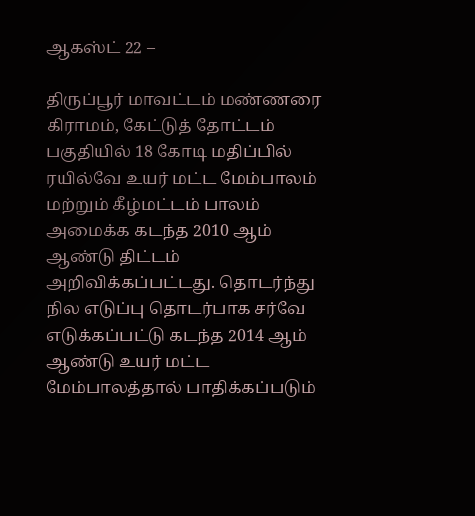ஆகஸ்ட் 22 –

திருப்பூர் மாவட்டம் மண்ணரை கிராமம், கேட்டுத் தோட்டம் பகுதியில் 18 கோடி மதிப்பில் ரயில்வே உயர் மட்ட மேம்பாலம் மற்றும் கீழ்மட்டம் பாலம் அமைக்க கடந்த 2010 ஆம் ஆண்டு திட்டம் அறிவிக்கப்பட்டது. தொடர்ந்து நில எடுப்பு தொடர்பாக சர்வே எடுக்கப்பட்டு கடந்த 2014 ஆம் ஆண்டு உயர் மட்ட மேம்பாலத்தால் பாதிக்கப்படும்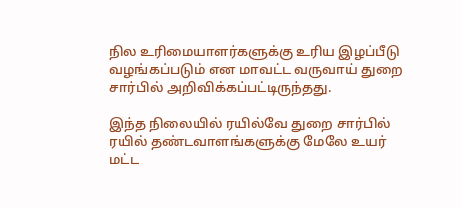நில உரிமையாளர்களுக்கு உரிய இழப்பீடு வழங்கப்படும் என மாவட்ட வருவாய் துறை சார்பில் அறிவிக்கப்பட்டிருந்தது.

இந்த நிலையில் ரயில்வே துறை சார்பில் ரயில் தண்டவாளங்களுக்கு மேலே உயர் மட்ட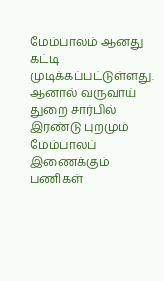மேம்பாலம் ஆனது கட்டி முடிக்கப்பட்டுள்ளது. ஆனால் வருவாய் துறை சார்பில் இரண்டு புறமும் மேம்பாலப் இணைக்கும் பணிகள்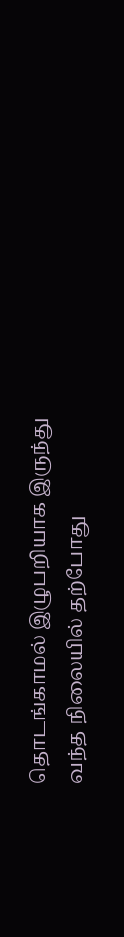தொடங்காமல் இழுபறியாக இருந்து வந்த நிலையில் தற்போது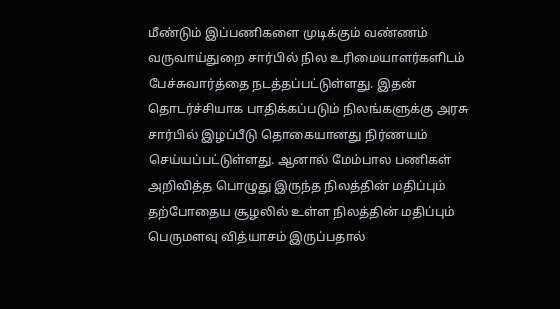மீண்டும் இப்பணிகளை முடிக்கும் வண்ணம் வருவாய்துறை சார்பில் நில உரிமையாளர்களிடம் பேச்சுவார்த்தை நடத்தப்பட்டுள்ளது. இதன் தொடர்ச்சியாக பாதிக்கப்படும் நிலங்களுக்கு அரசு சார்பில் இழப்பீடு தொகையானது நிர்ணயம் செய்யப்பட்டுள்ளது. ஆனால் மேம்பால பணிகள் அறிவித்த பொழுது இருந்த நிலத்தின் மதிப்பும் தற்போதைய சூழலில் உள்ள நிலத்தின் மதிப்பும் பெருமளவு வித்யாசம் இருப்பதால்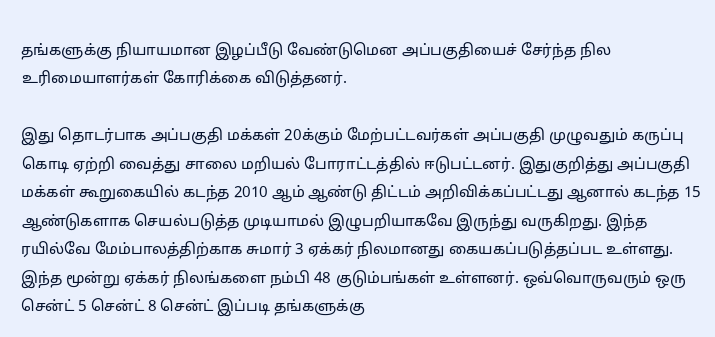தங்களுக்கு நியாயமான இழப்பீடு வேண்டுமென அப்பகுதியைச் சேர்ந்த நில உரிமையாளர்கள் கோரிக்கை விடுத்தனர்.

இது தொடர்பாக அப்பகுதி மக்கள் 20க்கும் மேற்பட்டவர்கள் அப்பகுதி முழுவதும் கருப்பு கொடி ஏற்றி வைத்து சாலை மறியல் போராட்டத்தில் ஈடுபட்டனர். இதுகுறித்து அப்பகுதி மக்கள் கூறுகையில் கடந்த 2010 ஆம் ஆண்டு திட்டம் அறிவிக்கப்பட்டது ஆனால் கடந்த 15 ஆண்டுகளாக செயல்படுத்த முடியாமல் இழுபறியாகவே இருந்து வருகிறது. இந்த ரயில்வே மேம்பாலத்திற்காக சுமார் 3 ஏக்கர் நிலமானது கையகப்படுத்தப்பட உள்ளது. இந்த மூன்று ஏக்கர் நிலங்களை நம்பி 48 குடும்பங்கள் உள்ளனர். ஒவ்வொருவரும் ஒரு சென்ட் 5 சென்ட் 8 சென்ட் இப்படி தங்களுக்கு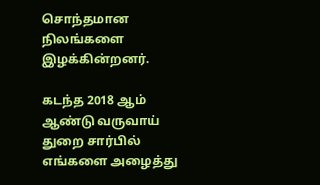சொந்தமான நிலங்களை இழக்கின்றனர்.

கடந்த 2018 ஆம் ஆண்டு வருவாய் துறை சார்பில் எங்களை அழைத்து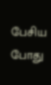பேசிய போது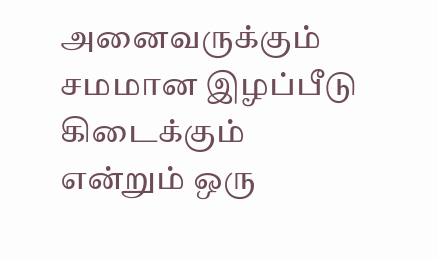அனைவருக்கும் சமமான இழப்பீடு கிடைக்கும் என்றும் ஒரு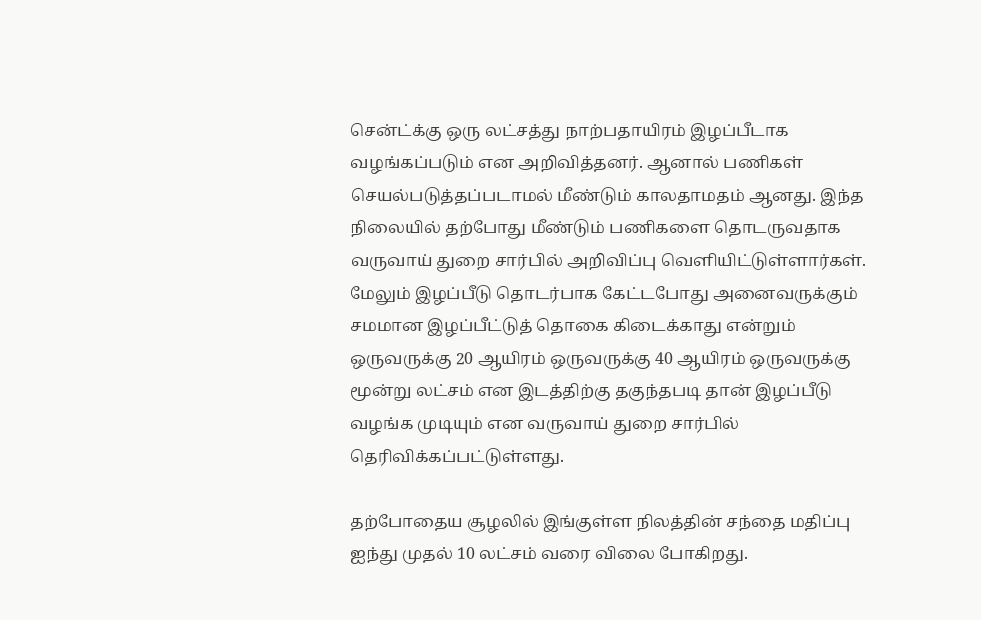சென்ட்க்கு ஒரு லட்சத்து நாற்பதாயிரம் இழப்பீடாக வழங்கப்படும் என அறிவித்தனர். ஆனால் பணிகள் செயல்படுத்தப்படாமல் மீண்டும் காலதாமதம் ஆனது. இந்த நிலையில் தற்போது மீண்டும் பணிகளை தொடருவதாக வருவாய் துறை சார்பில் அறிவிப்பு வெளியிட்டுள்ளார்கள். மேலும் இழப்பீடு தொடர்பாக கேட்டபோது அனைவருக்கும் சமமான இழப்பீட்டுத் தொகை கிடைக்காது என்றும் ஒருவருக்கு 20 ஆயிரம் ஒருவருக்கு 40 ஆயிரம் ஒருவருக்கு மூன்று லட்சம் என இடத்திற்கு தகுந்தபடி தான் இழப்பீடு வழங்க முடியும் என வருவாய் துறை சார்பில் தெரிவிக்கப்பட்டுள்ளது.

தற்போதைய சூழலில் இங்குள்ள நிலத்தின் சந்தை மதிப்பு ஐந்து முதல் 10 லட்சம் வரை விலை போகிறது.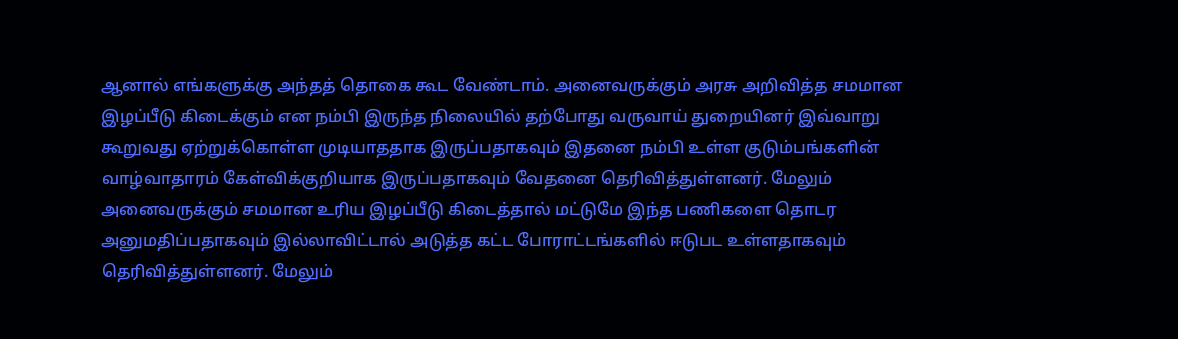ஆனால் எங்களுக்கு அந்தத் தொகை கூட வேண்டாம். அனைவருக்கும் அரசு அறிவித்த சமமான இழப்பீடு கிடைக்கும் என நம்பி இருந்த நிலையில் தற்போது வருவாய் துறையினர் இவ்வாறு கூறுவது ஏற்றுக்கொள்ள முடியாததாக இருப்பதாகவும் இதனை நம்பி உள்ள குடும்பங்களின் வாழ்வாதாரம் கேள்விக்குறியாக இருப்பதாகவும் வேதனை தெரிவித்துள்ளனர். மேலும் அனைவருக்கும் சமமான உரிய இழப்பீடு கிடைத்தால் மட்டுமே இந்த பணிகளை தொடர அனுமதிப்பதாகவும் இல்லாவிட்டால் அடுத்த கட்ட போராட்டங்களில் ஈடுபட உள்ளதாகவும் தெரிவித்துள்ளனர். மேலும்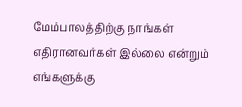மேம்பாலத்திற்கு நாங்கள் எதிரானவர்கள் இல்லை என்றும் எங்களுக்கு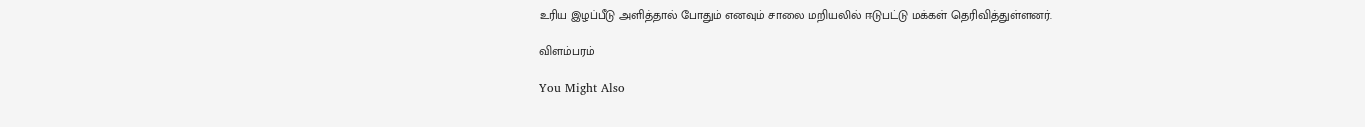உரிய இழப்பீடு அளித்தால் போதும் எனவும் சாலை மறியலில் ஈடுபட்டு மக்கள் தெரிவித்துள்ளனர்.

விளம்பரம்

You Might Also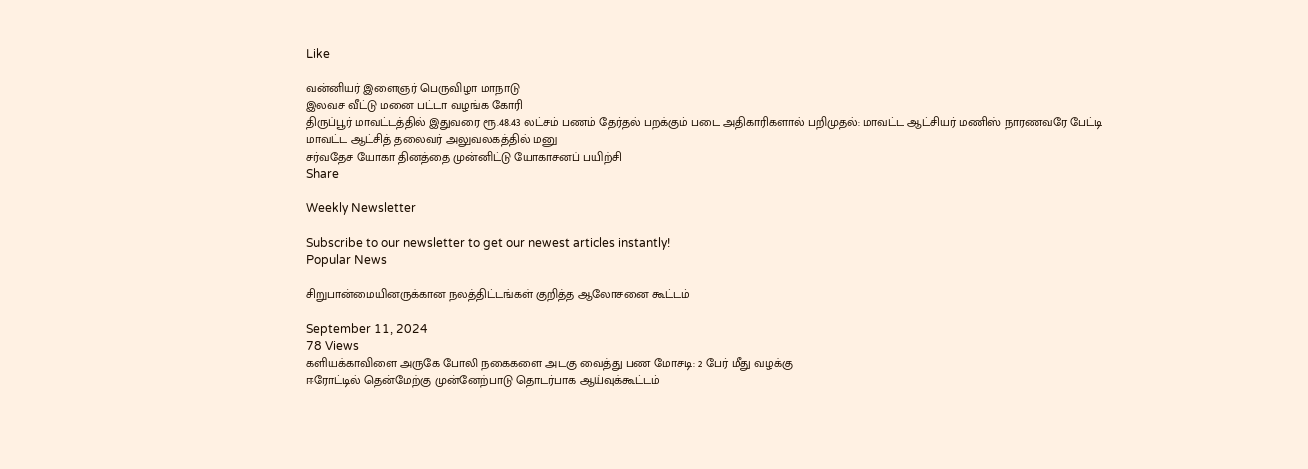Like

வன்னியர் இளைஞர் பெருவிழா மாநாடு
இலவச வீட்டு மனை பட்டா வழங்க கோரி
திருப்பூர் மாவட்டத்தில் இதுவரை ரூ.48.43 லட்சம் பணம் தேர்தல் பறக்கும் படை அதிகாரிகளால் பறிமுதல்: மாவட்ட ஆட்சியர் மணிஸ் நாரணவரே பேட்டி
மாவட்ட ஆட்சித் தலைவர் அலுவலகத்தில் மனு
சர்வதேச யோகா தினத்தை முன்னிட்டு யோகாசனப் பயிற்சி
Share

Weekly Newsletter

Subscribe to our newsletter to get our newest articles instantly!
Popular News

சிறுபான்மையினருக்கான நலத்திட்டங்கள் குறித்த ஆலோசனை கூட்டம்

September 11, 2024
78 Views
களியக்காவிளை அருகே போலி நகைகளை அடகு வைத்து பண மோசடி: 2 பேர் மீது வழக்கு
ஈரோட்டில் தென்மேற்கு முன்னேற்பாடு தொடர்பாக ஆய்வுக்கூட்டம்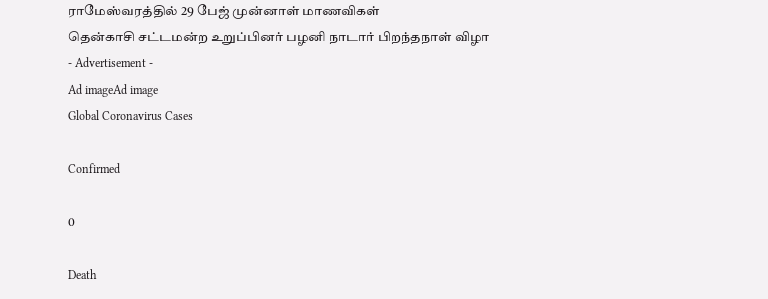ராமேஸ்வரத்தில் 29 பேஜ் முன்னாள் மாணவிகள்
தென்காசி சட்டமன்ற உறுப்பினர் பழனி நாடார் பிறந்தநாள் விழா
- Advertisement -
Ad imageAd image
Global Coronavirus Cases

Confirmed

0

Death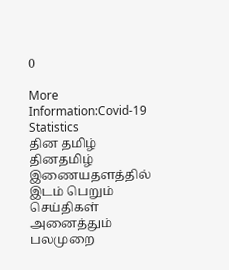0

More Information:Covid-19 Statistics
தின தமிழ்
தினதமிழ் இணையதளத்தில் இடம் பெறும் செய்திகள் அனைத்தும் பலமுறை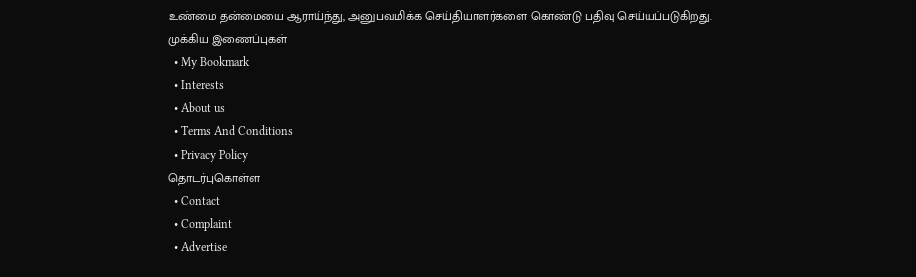உண்மை தன்மையை ஆராய்ந்து, அனுபவமிக்க செய்தியாளர்களை கொண்டு பதிவு செய்யப்படுகிறது.
முக்கிய இணைப்புகள்
  • My Bookmark
  • Interests
  • About us
  • Terms And Conditions
  • Privacy Policy
தொடர்புகொள்ள
  • Contact
  • Complaint
  • Advertise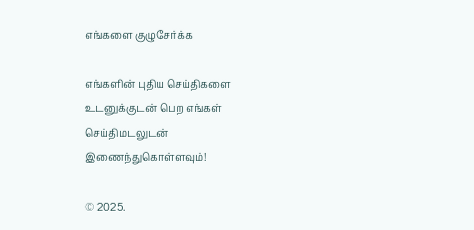எங்களை குழுசேர்க்க

எங்களின் புதிய செய்திகளை உடனுக்குடன் பெற எங்கள் செய்திமடலுடன் இணைந்துகொள்ளவும்!

© 2025.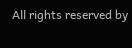All rights reserved by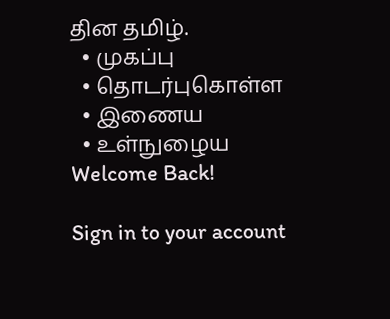தின தமிழ்.
  • முகப்பு
  • தொடர்புகொள்ள
  • இணைய
  • உள்நுழைய
Welcome Back!

Sign in to your account